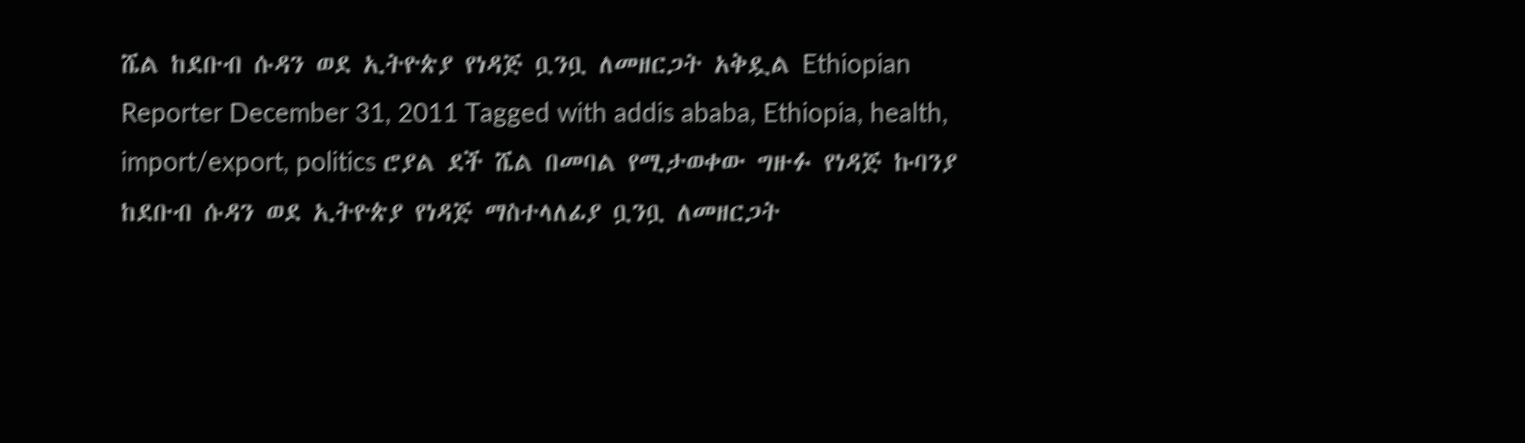ሼል ከደቡብ ሱዳን ወደ ኢትዮጵያ የነዳጅ ቧንቧ ለመዘርጋት አቅዷል Ethiopian Reporter December 31, 2011 Tagged with addis ababa, Ethiopia, health, import/export, politics ሮያል ደች ሼል በመባል የሚታወቀው ግዙፉ የነዳጅ ኩባንያ ከደቡብ ሱዳን ወደ ኢትዮጵያ የነዳጅ ማስተላለፊያ ቧንቧ ለመዘርጋት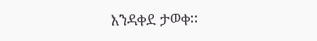እንዳቀደ ታወቀ፡፡